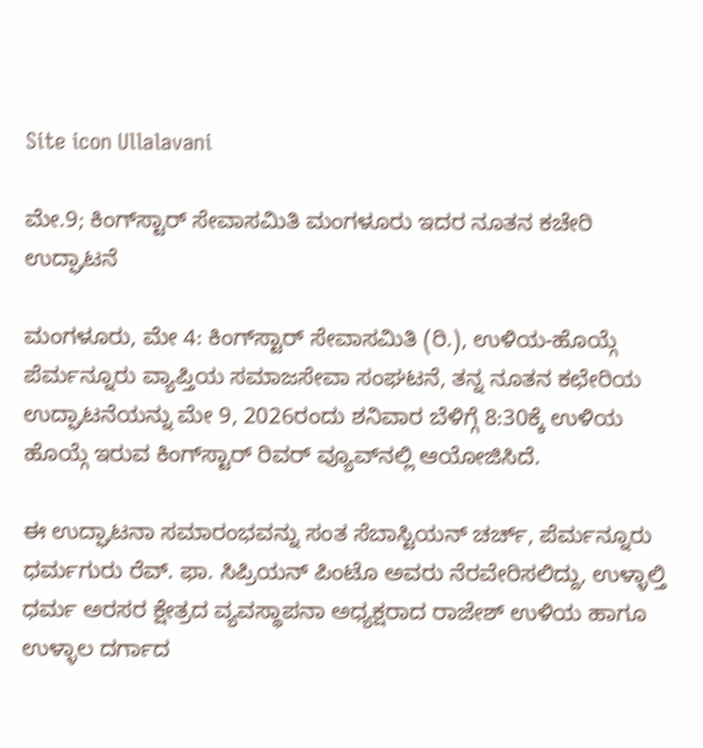Site icon Ullalavani

ಮೇ.9; ಕಿಂಗ್‌ಸ್ಟಾರ್ ಸೇವಾಸಮಿತಿ ಮಂಗಳೂರು ಇದರ ನೂತನ ಕಚೇರಿ ಉದ್ಘಾಟನೆ

ಮಂಗಳೂರು, ಮೇ 4: ಕಿಂಗ್‌ಸ್ಟಾರ್ ಸೇವಾಸಮಿತಿ (ರಿ.), ಉಳಿಯ-ಹೊಯ್ಗೆ ಪೆರ್ಮನ್ನೂರು ವ್ಯಾಪ್ತಿಯ ಸಮಾಜಸೇವಾ ಸಂಘಟನೆ, ತನ್ನ ನೂತನ ಕಛೇರಿಯ ಉದ್ಘಾಟನೆಯನ್ನು ಮೇ 9, 2026ರಂದು ಶನಿವಾರ ಬೆಳಿಗ್ಗೆ 8:30ಕ್ಕೆ ಉಳಿಯ ಹೊಯ್ಗೆ ಇರುವ ಕಿಂಗ್‌ಸ್ಟಾರ್ ರಿವರ್ ವ್ಯೂವ್‌ನಲ್ಲಿ ಆಯೋಜಿಸಿದೆ.

ಈ ಉದ್ಘಾಟನಾ ಸಮಾರಂಭವನ್ನು ಸಂತ ಸೆಬಾಸ್ಟಿಯನ್ ಚರ್ಚ್, ಪೆರ್ಮನ್ನೂರು ಧರ್ಮಗುರು ರೆವ್. ಫಾ. ಸಿಪ್ರಿಯನ್ ಪಿಂಟೊ ಅವರು ನೆರವೇರಿಸಲಿದ್ದು, ಉಳ್ಳಾಲ್ತಿ ಧರ್ಮ ಅರಸರ ಕ್ಷೇತ್ರದ ವ್ಯವಸ್ಥಾಪನಾ ಅಧ್ಯಕ್ಷರಾದ ರಾಜೇಶ್ ಉಳಿಯ ಹಾಗೂ ಉಳ್ಳಾಲ ದರ್ಗಾದ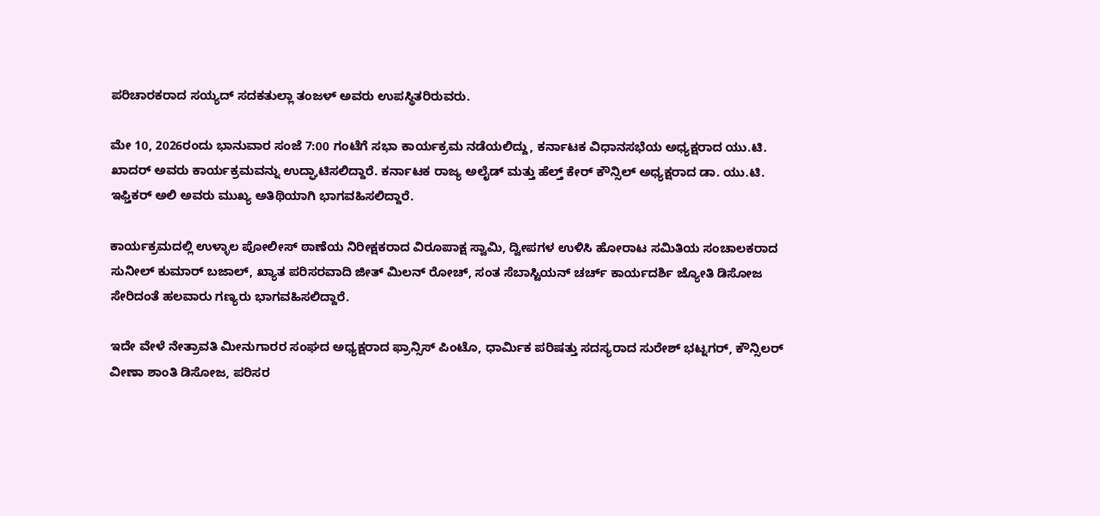ಪರಿಚಾರಕರಾದ ಸಯ್ಯದ್ ಸದಕತುಲ್ಲಾ ತಂಜಳ್ ಅವರು ಉಪಸ್ಥಿತರಿರುವರು.

ಮೇ 10, 2026ರಂದು ಭಾನುವಾರ ಸಂಜೆ 7:00 ಗಂಟೆಗೆ ಸಭಾ ಕಾರ್ಯಕ್ರಮ ನಡೆಯಲಿದ್ದು, ಕರ್ನಾಟಕ ವಿಧಾನಸಭೆಯ ಅಧ್ಯಕ್ಷರಾದ ಯು.ಟಿ. ಖಾದರ್ ಅವರು ಕಾರ್ಯಕ್ರಮವನ್ನು ಉದ್ಘಾಟಿಸಲಿದ್ದಾರೆ. ಕರ್ನಾಟಕ ರಾಜ್ಯ ಅಲೈಡ್ ಮತ್ತು ಹೆಲ್ತ್ ಕೇರ್ ಕೌನ್ಸಿಲ್ ಅಧ್ಯಕ್ಷರಾದ ಡಾ. ಯು.ಟಿ. ಇಫ್ತಿಕರ್ ಅಲಿ ಅವರು ಮುಖ್ಯ ಅತಿಥಿಯಾಗಿ ಭಾಗವಹಿಸಲಿದ್ದಾರೆ.

ಕಾರ್ಯಕ್ರಮದಲ್ಲಿ ಉಳ್ಳಾಲ ಪೋಲೀಸ್ ಠಾಣೆಯ ನಿರೀಕ್ಷಕರಾದ ವಿರೂಪಾಕ್ಷ ಸ್ವಾಮಿ, ದ್ವೀಪಗಳ ಉಳಿಸಿ ಹೋರಾಟ ಸಮಿತಿಯ ಸಂಚಾಲಕರಾದ ಸುನೀಲ್ ಕುಮಾರ್ ಬಜಾಲ್, ಖ್ಯಾತ ಪರಿಸರವಾದಿ ಜೀತ್ ಮಿಲನ್ ರೋಚ್, ಸಂತ ಸೆಬಾಸ್ಟಿಯನ್ ಚರ್ಚ್ ಕಾರ್ಯದರ್ಶಿ ಜ್ಯೋತಿ ಡಿಸೋಜ ಸೇರಿದಂತೆ ಹಲವಾರು ಗಣ್ಯರು ಭಾಗವಹಿಸಲಿದ್ದಾರೆ.

ಇದೇ ವೇಳೆ ನೇತ್ರಾವತಿ ಮೀನುಗಾರರ ಸಂಘದ ಅಧ್ಯಕ್ಷರಾದ ಫ್ರಾನ್ಸಿಸ್ ಪಿಂಟೊ, ಧಾರ್ಮಿಕ ಪರಿಷತ್ತು ಸದಸ್ಯರಾದ ಸುರೇಶ್ ಭಟ್ನಗರ್, ಕೌನ್ಸಿಲರ್ ವೀಣಾ ಶಾಂತಿ ಡಿಸೋಜ, ಪರಿಸರ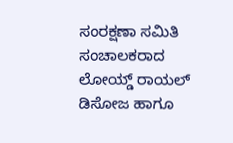ಸಂರಕ್ಷಣಾ ಸಮಿತಿ ಸಂಚಾಲಕರಾದ ಲೋಯ್ಡ್ ರಾಯಲ್ ಡಿಸೋಜ ಹಾಗೂ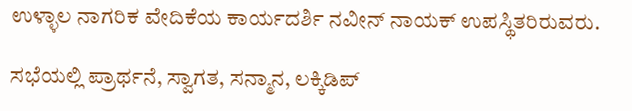ಉಳ್ಳಾಲ ನಾಗರಿಕ ವೇದಿಕೆಯ ಕಾರ್ಯದರ್ಶಿ ನವೀನ್ ನಾಯಕ್ ಉಪಸ್ಥಿತರಿರುವರು.

ಸಭೆಯಲ್ಲಿ ಪ್ರಾರ್ಥನೆ, ಸ್ವಾಗತ, ಸನ್ಮಾನ, ಲಕ್ಕಿಡಿಪ್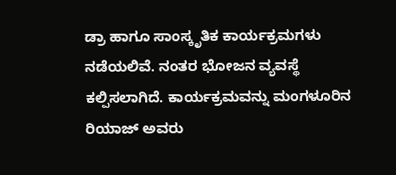ಡ್ರಾ ಹಾಗೂ ಸಾಂಸ್ಕೃತಿಕ ಕಾರ್ಯಕ್ರಮಗಳು ನಡೆಯಲಿವೆ. ನಂತರ ಭೋಜನ ವ್ಯವಸ್ಥೆ ಕಲ್ಪಿಸಲಾಗಿದೆ. ಕಾರ್ಯಕ್ರಮವನ್ನು ಮಂಗಳೂರಿನ ರಿಯಾಜ್ ಅವರು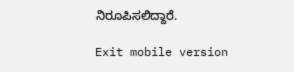ನಿರೂಪಿಸಲಿದ್ದಾರೆ.

Exit mobile version